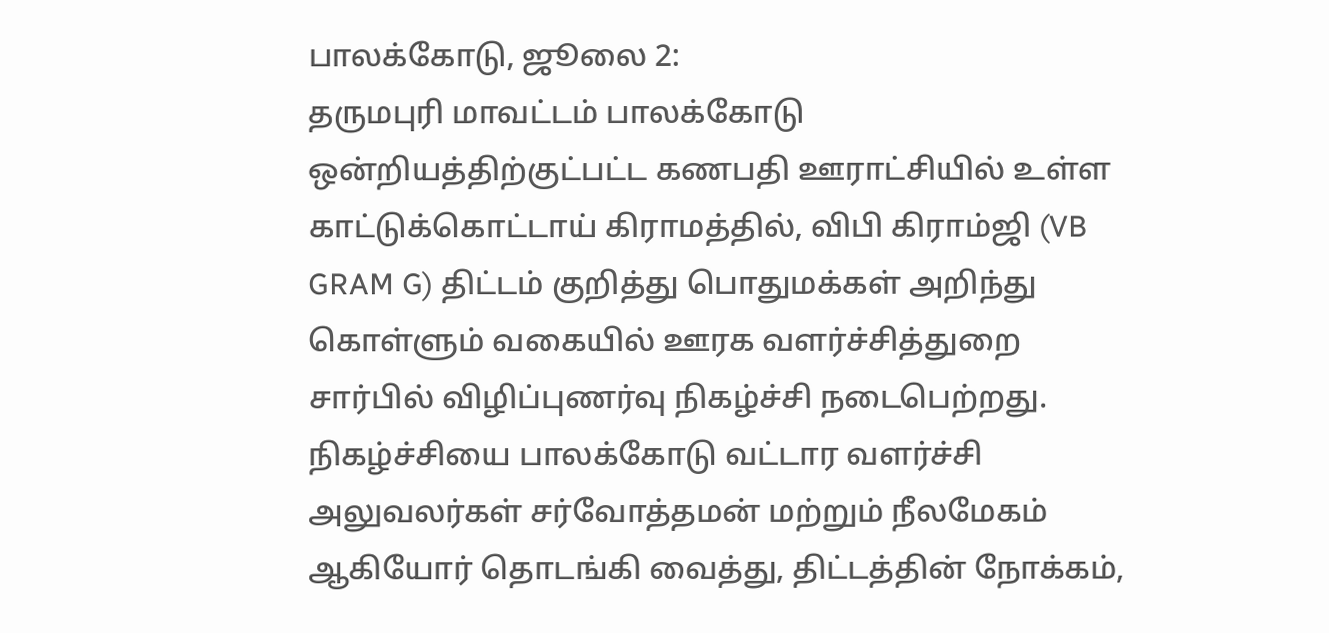பாலக்கோடு, ஜூலை 2:
தருமபுரி மாவட்டம் பாலக்கோடு ஒன்றியத்திற்குட்பட்ட கணபதி ஊராட்சியில் உள்ள காட்டுக்கொட்டாய் கிராமத்தில், விபி கிராம்ஜி (VB GRAM G) திட்டம் குறித்து பொதுமக்கள் அறிந்து கொள்ளும் வகையில் ஊரக வளர்ச்சித்துறை சார்பில் விழிப்புணர்வு நிகழ்ச்சி நடைபெற்றது. நிகழ்ச்சியை பாலக்கோடு வட்டார வளர்ச்சி அலுவலர்கள் சர்வோத்தமன் மற்றும் நீலமேகம் ஆகியோர் தொடங்கி வைத்து, திட்டத்தின் நோக்கம்,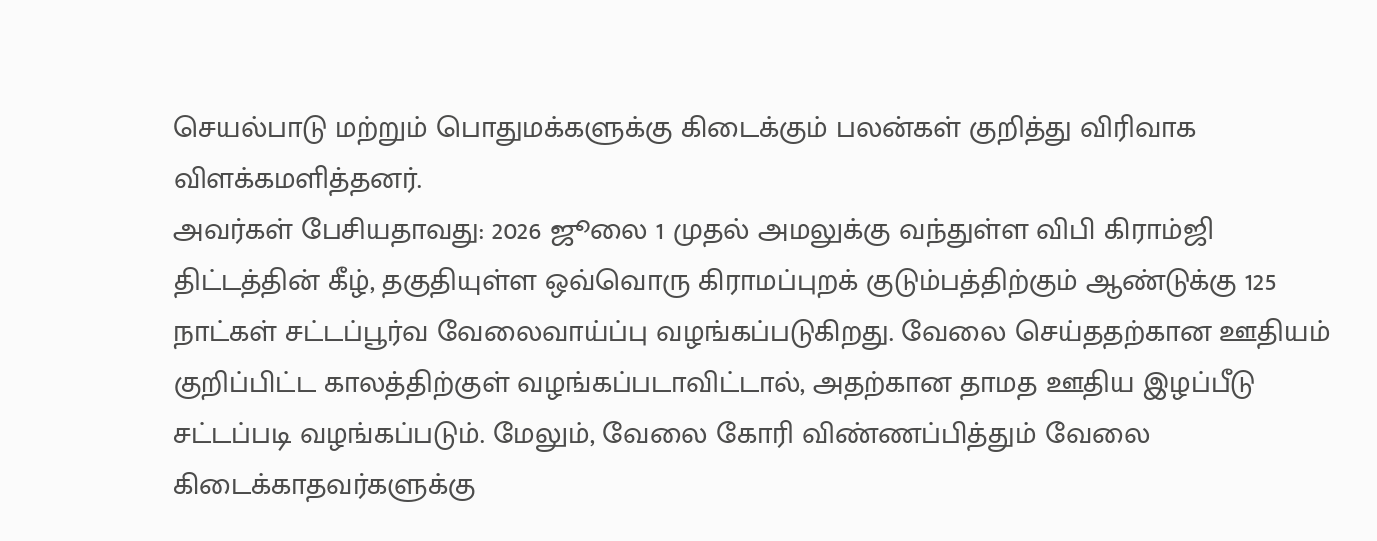செயல்பாடு மற்றும் பொதுமக்களுக்கு கிடைக்கும் பலன்கள் குறித்து விரிவாக விளக்கமளித்தனர்.
அவர்கள் பேசியதாவது: 2026 ஜூலை 1 முதல் அமலுக்கு வந்துள்ள விபி கிராம்ஜி திட்டத்தின் கீழ், தகுதியுள்ள ஒவ்வொரு கிராமப்புறக் குடும்பத்திற்கும் ஆண்டுக்கு 125 நாட்கள் சட்டப்பூர்வ வேலைவாய்ப்பு வழங்கப்படுகிறது. வேலை செய்ததற்கான ஊதியம் குறிப்பிட்ட காலத்திற்குள் வழங்கப்படாவிட்டால், அதற்கான தாமத ஊதிய இழப்பீடு சட்டப்படி வழங்கப்படும். மேலும், வேலை கோரி விண்ணப்பித்தும் வேலை கிடைக்காதவர்களுக்கு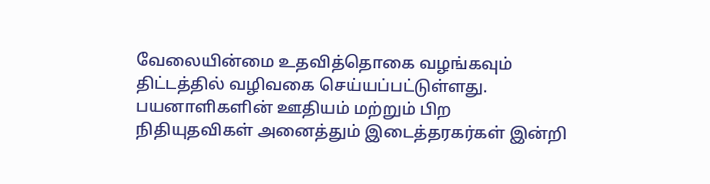வேலையின்மை உதவித்தொகை வழங்கவும் திட்டத்தில் வழிவகை செய்யப்பட்டுள்ளது.
பயனாளிகளின் ஊதியம் மற்றும் பிற நிதியுதவிகள் அனைத்தும் இடைத்தரகர்கள் இன்றி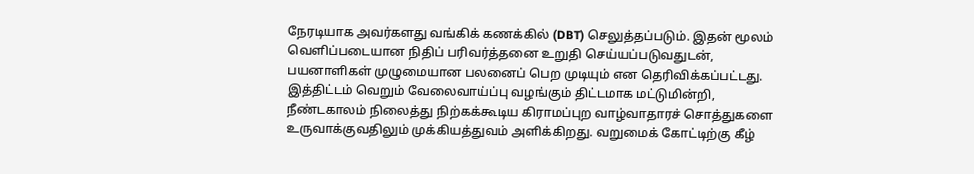நேரடியாக அவர்களது வங்கிக் கணக்கில் (DBT) செலுத்தப்படும். இதன் மூலம் வெளிப்படையான நிதிப் பரிவர்த்தனை உறுதி செய்யப்படுவதுடன், பயனாளிகள் முழுமையான பலனைப் பெற முடியும் என தெரிவிக்கப்பட்டது. இத்திட்டம் வெறும் வேலைவாய்ப்பு வழங்கும் திட்டமாக மட்டுமின்றி, நீண்டகாலம் நிலைத்து நிற்கக்கூடிய கிராமப்புற வாழ்வாதாரச் சொத்துகளை உருவாக்குவதிலும் முக்கியத்துவம் அளிக்கிறது. வறுமைக் கோட்டிற்கு கீழ்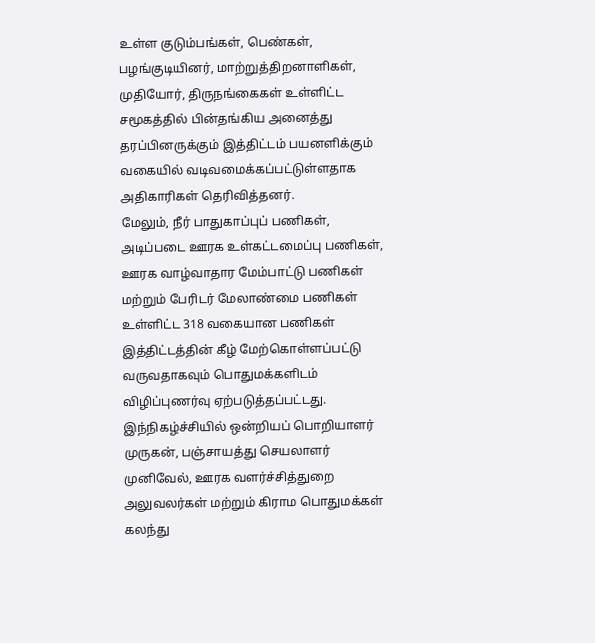உள்ள குடும்பங்கள், பெண்கள், பழங்குடியினர், மாற்றுத்திறனாளிகள், முதியோர், திருநங்கைகள் உள்ளிட்ட சமூகத்தில் பின்தங்கிய அனைத்து தரப்பினருக்கும் இத்திட்டம் பயனளிக்கும் வகையில் வடிவமைக்கப்பட்டுள்ளதாக அதிகாரிகள் தெரிவித்தனர்.
மேலும், நீர் பாதுகாப்புப் பணிகள், அடிப்படை ஊரக உள்கட்டமைப்பு பணிகள், ஊரக வாழ்வாதார மேம்பாட்டு பணிகள் மற்றும் பேரிடர் மேலாண்மை பணிகள் உள்ளிட்ட 318 வகையான பணிகள் இத்திட்டத்தின் கீழ் மேற்கொள்ளப்பட்டு வருவதாகவும் பொதுமக்களிடம் விழிப்புணர்வு ஏற்படுத்தப்பட்டது. இந்நிகழ்ச்சியில் ஒன்றியப் பொறியாளர் முருகன், பஞ்சாயத்து செயலாளர் முனிவேல், ஊரக வளர்ச்சித்துறை அலுவலர்கள் மற்றும் கிராம பொதுமக்கள் கலந்து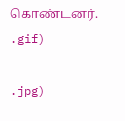கொண்டனர்.
.gif)

.jpg)